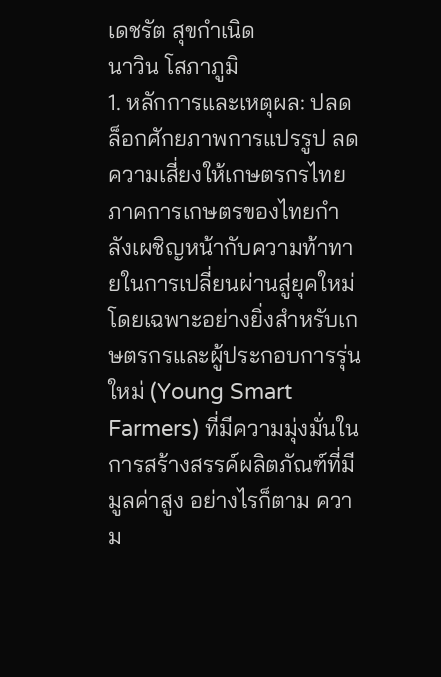เดชรัต สุขกำเนิด
นาวิน โสภาภูมิ
1. หลักการและเหตุผล: ปลดล็อกศักยภาพการแปรรูป ลดความเสี่ยงให้เกษตรกรไทย
ภาคการเกษตรของไทยกำลังเผชิญหน้ากับความท้าทายในการเปลี่ยนผ่านสู่ยุคใหม่ โดยเฉพาะอย่างยิ่งสำหรับเกษตรกรและผู้ประกอบการรุ่นใหม่ (Young Smart Farmers) ที่มีความมุ่งมั่นในการสร้างสรรค์ผลิตภัณฑ์ที่มีมูลค่าสูง อย่างไรก็ตาม ความ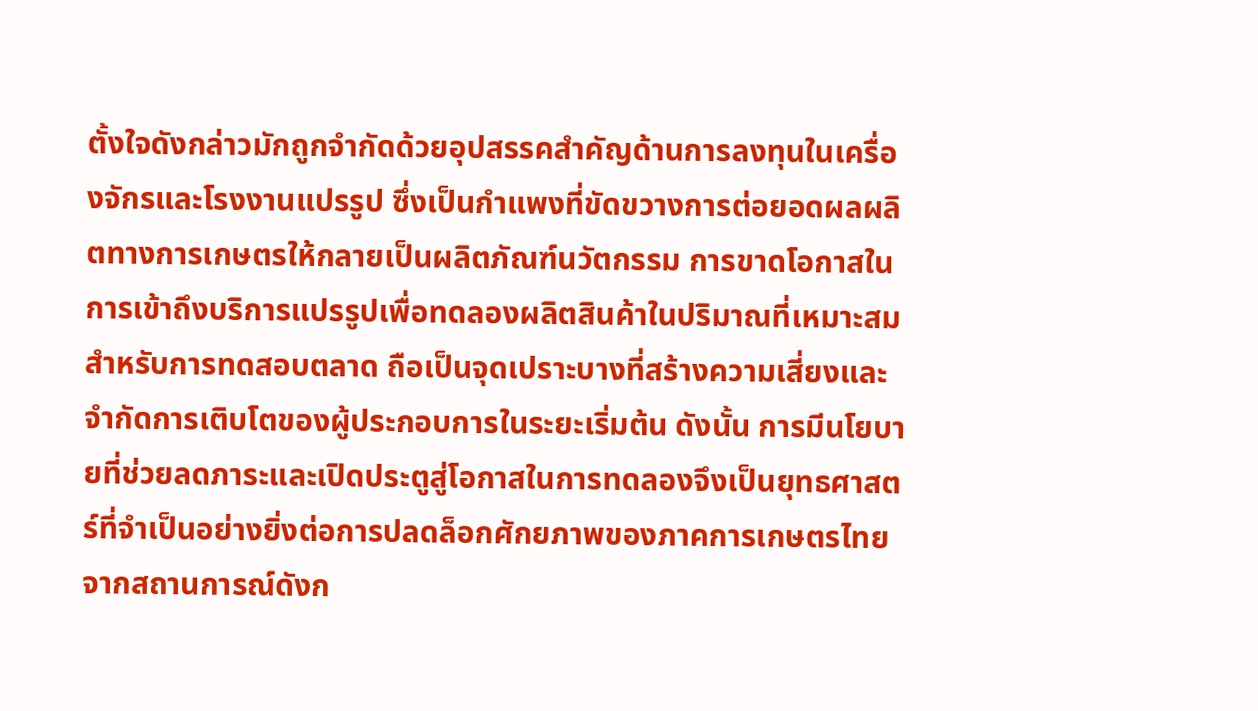ตั้งใจดังกล่าวมักถูกจำกัดด้วยอุปสรรคสำคัญด้านการลงทุนในเครื่องจักรและโรงงานแปรรูป ซึ่งเป็นกำแพงที่ขัดขวางการต่อยอดผลผลิตทางการเกษตรให้กลายเป็นผลิตภัณฑ์นวัตกรรม การขาดโอกาสในการเข้าถึงบริการแปรรูปเพื่อทดลองผลิตสินค้าในปริมาณที่เหมาะสมสำหรับการทดสอบตลาด ถือเป็นจุดเปราะบางที่สร้างความเสี่ยงและจำกัดการเติบโตของผู้ประกอบการในระยะเริ่มต้น ดังนั้น การมีนโยบายที่ช่วยลดภาระและเปิดประตูสู่โอกาสในการทดลองจึงเป็นยุทธศาสตร์ที่จำเป็นอย่างยิ่งต่อการปลดล็อกศักยภาพของภาคการเกษตรไทย
จากสถานการณ์ดังก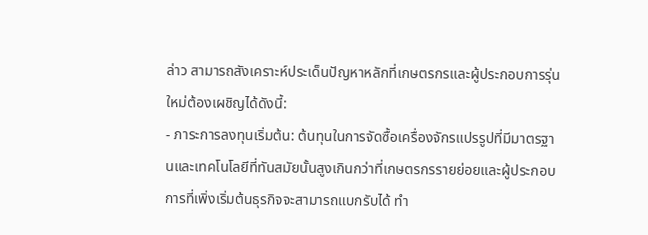ล่าว สามารถสังเคราะห์ประเด็นปัญหาหลักที่เกษตรกรและผู้ประกอบการรุ่นใหม่ต้องเผชิญได้ดังนี้:
- ภาระการลงทุนเริ่มต้น: ต้นทุนในการจัดซื้อเครื่องจักรแปรรูปที่มีมาตรฐานและเทคโนโลยีที่ทันสมัยนั้นสูงเกินกว่าที่เกษตรกรรายย่อยและผู้ประกอบการที่เพิ่งเริ่มต้นธุรกิจจะสามารถแบกรับได้ ทำ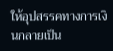ให้อุปสรรคทางการเงินกลายเป็น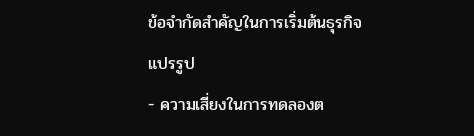ข้อจำกัดสำคัญในการเริ่มต้นธุรกิจแปรรูป
- ความเสี่ยงในการทดลองต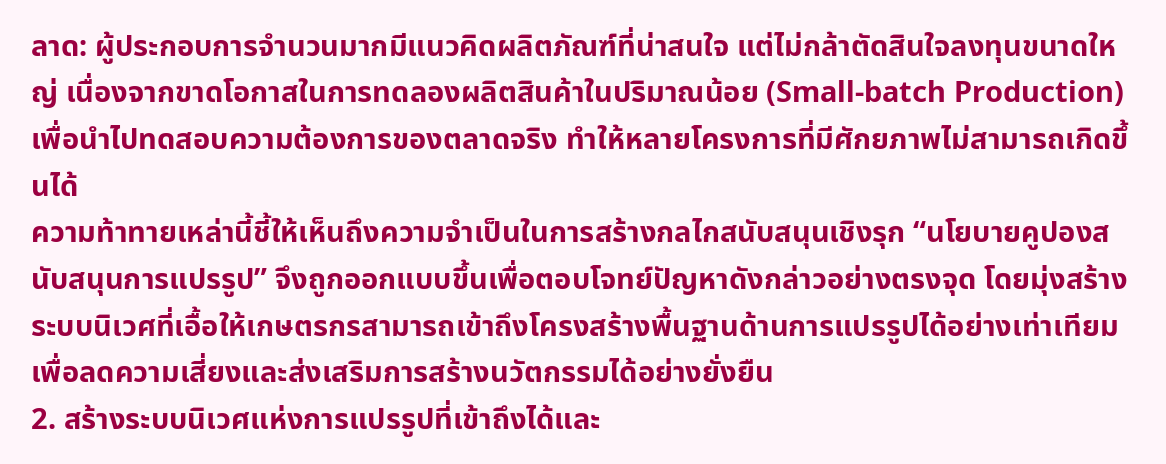ลาด: ผู้ประกอบการจำนวนมากมีแนวคิดผลิตภัณฑ์ที่น่าสนใจ แต่ไม่กล้าตัดสินใจลงทุนขนาดใหญ่ เนื่องจากขาดโอกาสในการทดลองผลิตสินค้าในปริมาณน้อย (Small-batch Production) เพื่อนำไปทดสอบความต้องการของตลาดจริง ทำให้หลายโครงการที่มีศักยภาพไม่สามารถเกิดขึ้นได้
ความท้าทายเหล่านี้ชี้ให้เห็นถึงความจำเป็นในการสร้างกลไกสนับสนุนเชิงรุก “นโยบายคูปองสนับสนุนการแปรรูป” จึงถูกออกแบบขึ้นเพื่อตอบโจทย์ปัญหาดังกล่าวอย่างตรงจุด โดยมุ่งสร้างระบบนิเวศที่เอื้อให้เกษตรกรสามารถเข้าถึงโครงสร้างพื้นฐานด้านการแปรรูปได้อย่างเท่าเทียม เพื่อลดความเสี่ยงและส่งเสริมการสร้างนวัตกรรมได้อย่างยั่งยืน
2. สร้างระบบนิเวศแห่งการแปรรูปที่เข้าถึงได้และ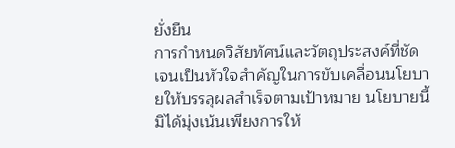ยั่งยืน
การกำหนดวิสัยทัศน์และวัตถุประสงค์ที่ชัดเจนเป็นหัวใจสำคัญในการขับเคลื่อนนโยบายให้บรรลุผลสำเร็จตามเป้าหมาย นโยบายนี้มิได้มุ่งเน้นเพียงการให้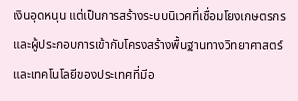เงินอุดหนุน แต่เป็นการสร้างระบบนิเวศที่เชื่อมโยงเกษตรกรและผู้ประกอบการเข้ากับโครงสร้างพื้นฐานทางวิทยาศาสตร์และเทคโนโลยีของประเทศที่มีอ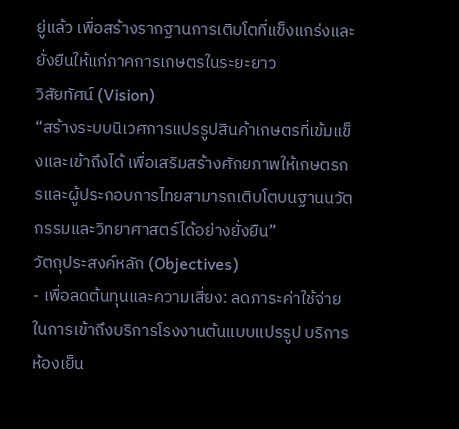ยู่แล้ว เพื่อสร้างรากฐานการเติบโตที่แข็งแกร่งและยั่งยืนให้แก่ภาคการเกษตรในระยะยาว
วิสัยทัศน์ (Vision)
“สร้างระบบนิเวศการแปรรูปสินค้าเกษตรที่เข้มแข็งและเข้าถึงได้ เพื่อเสริมสร้างศักยภาพให้เกษตรกรและผู้ประกอบการไทยสามารถเติบโตบนฐานนวัตกรรมและวิทยาศาสตร์ได้อย่างยั่งยืน”
วัตถุประสงค์หลัก (Objectives)
- เพื่อลดต้นทุนและความเสี่ยง: ลดภาระค่าใช้จ่ายในการเข้าถึงบริการโรงงานต้นแบบแปรรูป บริการห้องเย็น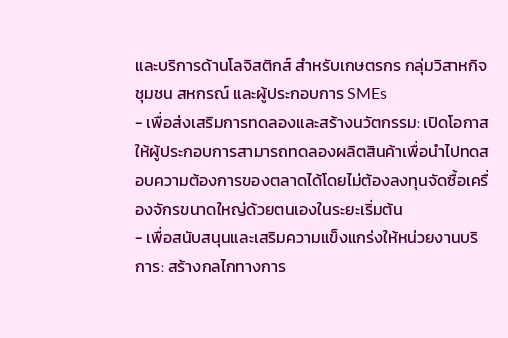และบริการด้านโลจิสติกส์ สำหรับเกษตรกร กลุ่มวิสาหกิจชุมชน สหกรณ์ และผู้ประกอบการ SMEs
- เพื่อส่งเสริมการทดลองและสร้างนวัตกรรม: เปิดโอกาสให้ผู้ประกอบการสามารถทดลองผลิตสินค้าเพื่อนำไปทดสอบความต้องการของตลาดได้โดยไม่ต้องลงทุนจัดซื้อเครื่องจักรขนาดใหญ่ด้วยตนเองในระยะเริ่มต้น
- เพื่อสนับสนุนและเสริมความแข็งแกร่งให้หน่วยงานบริการ: สร้างกลไกทางการ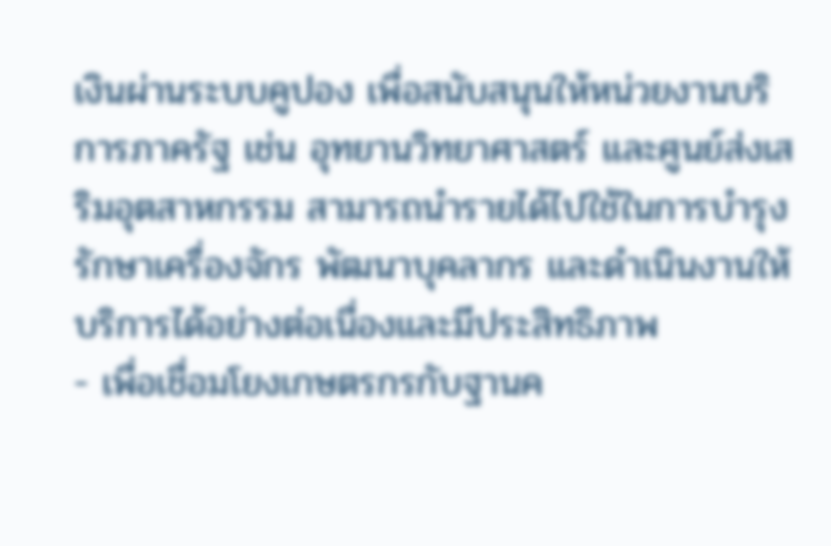เงินผ่านระบบคูปอง เพื่อสนับสนุนให้หน่วยงานบริการภาครัฐ เช่น อุทยานวิทยาศาสตร์ และศูนย์ส่งเสริมอุตสาหกรรม สามารถนำรายได้ไปใช้ในการบำรุงรักษาเครื่องจักร พัฒนาบุคลากร และดำเนินงานให้บริการได้อย่างต่อเนื่องและมีประสิทธิภาพ
- เพื่อเชื่อมโยงเกษตรกรกับฐานค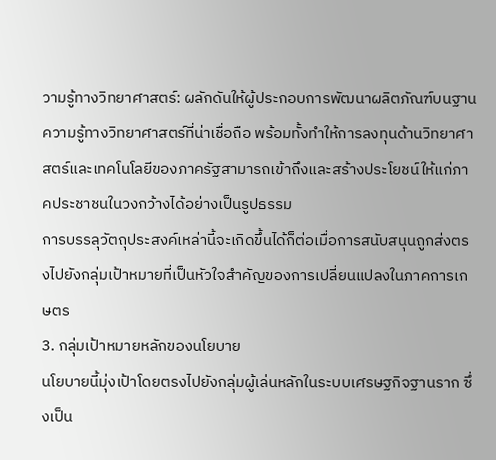วามรู้ทางวิทยาศาสตร์: ผลักดันให้ผู้ประกอบการพัฒนาผลิตภัณฑ์บนฐานความรู้ทางวิทยาศาสตร์ที่น่าเชื่อถือ พร้อมทั้งทำให้การลงทุนด้านวิทยาศาสตร์และเทคโนโลยีของภาครัฐสามารถเข้าถึงและสร้างประโยชน์ให้แก่ภาคประชาชนในวงกว้างได้อย่างเป็นรูปธรรม
การบรรลุวัตถุประสงค์เหล่านี้จะเกิดขึ้นได้ก็ต่อเมื่อการสนับสนุนถูกส่งตรงไปยังกลุ่มเป้าหมายที่เป็นหัวใจสำคัญของการเปลี่ยนแปลงในภาคการเกษตร
3. กลุ่มเป้าหมายหลักของนโยบาย
นโยบายนี้มุ่งเป้าโดยตรงไปยังกลุ่มผู้เล่นหลักในระบบเศรษฐกิจฐานราก ซึ่งเป็น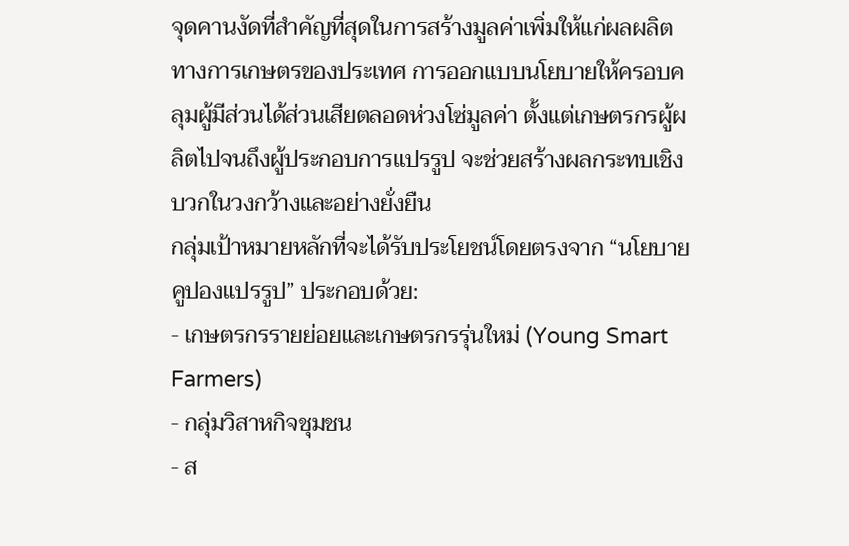จุดคานงัดที่สำคัญที่สุดในการสร้างมูลค่าเพิ่มให้แก่ผลผลิตทางการเกษตรของประเทศ การออกแบบนโยบายให้ครอบคลุมผู้มีส่วนได้ส่วนเสียตลอดห่วงโซ่มูลค่า ตั้งแต่เกษตรกรผู้ผลิตไปจนถึงผู้ประกอบการแปรรูป จะช่วยสร้างผลกระทบเชิงบวกในวงกว้างและอย่างยั่งยืน
กลุ่มเป้าหมายหลักที่จะได้รับประโยชน์โดยตรงจาก “นโยบายคูปองแปรรูป” ประกอบด้วย:
- เกษตรกรรายย่อยและเกษตรกรรุ่นใหม่ (Young Smart Farmers)
- กลุ่มวิสาหกิจชุมชน
- ส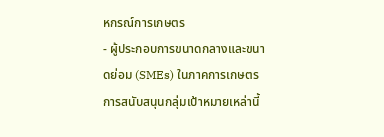หกรณ์การเกษตร
- ผู้ประกอบการขนาดกลางและขนาดย่อม (SMEs) ในภาคการเกษตร
การสนับสนุนกลุ่มเป้าหมายเหล่านี้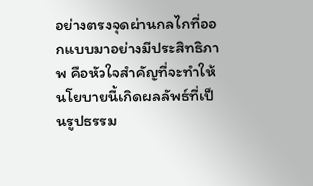อย่างตรงจุดผ่านกลไกที่ออกแบบมาอย่างมีประสิทธิภาพ คือหัวใจสำคัญที่จะทำให้นโยบายนี้เกิดผลลัพธ์ที่เป็นรูปธรรม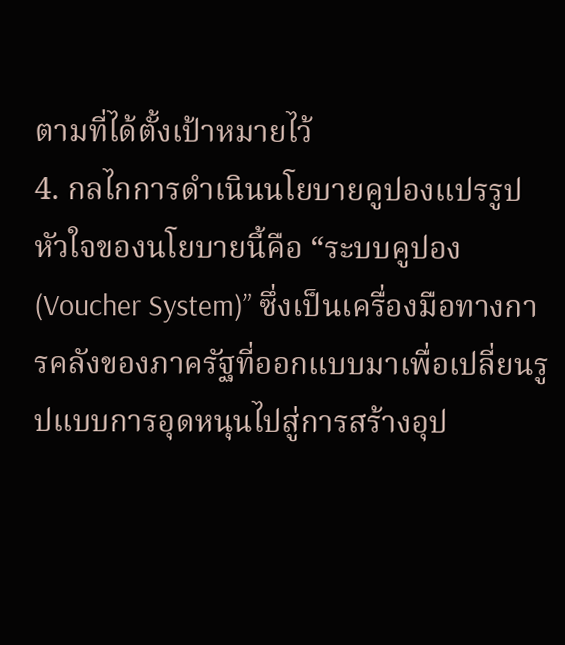ตามที่ได้ตั้งเป้าหมายไว้
4. กลไกการดำเนินนโยบายคูปองแปรรูป
หัวใจของนโยบายนี้คือ “ระบบคูปอง (Voucher System)” ซึ่งเป็นเครื่องมือทางการคลังของภาครัฐที่ออกแบบมาเพื่อเปลี่ยนรูปแบบการอุดหนุนไปสู่การสร้างอุป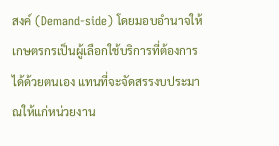สงค์ (Demand-side) โดยมอบอำนาจให้เกษตรกรเป็นผู้เลือกใช้บริการที่ต้องการได้ด้วยตนเอง แทนที่จะจัดสรรงบประมาณให้แก่หน่วยงาน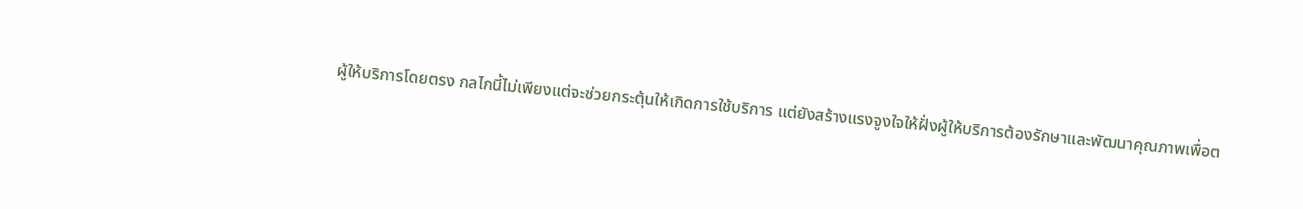ผู้ให้บริการโดยตรง กลไกนี้ไม่เพียงแต่จะช่วยกระตุ้นให้เกิดการใช้บริการ แต่ยังสร้างแรงจูงใจให้ฝั่งผู้ให้บริการต้องรักษาและพัฒนาคุณภาพเพื่อต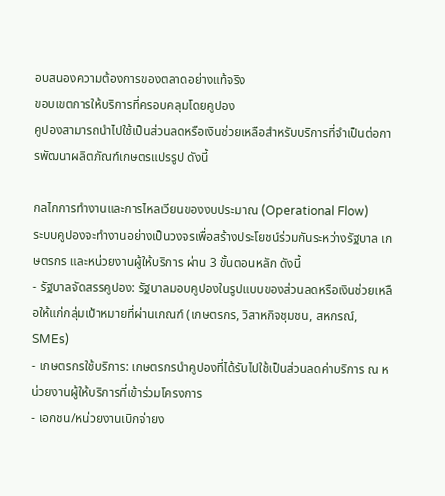อบสนองความต้องการของตลาดอย่างแท้จริง
ขอบเขตการให้บริการที่ครอบคลุมโดยคูปอง
คูปองสามารถนำไปใช้เป็นส่วนลดหรือเงินช่วยเหลือสำหรับบริการที่จำเป็นต่อการพัฒนาผลิตภัณฑ์เกษตรแปรรูป ดังนี้

กลไกการทำงานและการไหลเวียนของงบประมาณ (Operational Flow)
ระบบคูปองจะทำงานอย่างเป็นวงจรเพื่อสร้างประโยชน์ร่วมกันระหว่างรัฐบาล เกษตรกร และหน่วยงานผู้ให้บริการ ผ่าน 3 ขั้นตอนหลัก ดังนี้
- รัฐบาลจัดสรรคูปอง: รัฐบาลมอบคูปองในรูปแบบของส่วนลดหรือเงินช่วยเหลือให้แก่กลุ่มเป้าหมายที่ผ่านเกณฑ์ (เกษตรกร, วิสาหกิจชุมชน, สหกรณ์, SMEs)
- เกษตรกรใช้บริการ: เกษตรกรนำคูปองที่ได้รับไปใช้เป็นส่วนลดค่าบริการ ณ หน่วยงานผู้ให้บริการที่เข้าร่วมโครงการ
- เอกชน/หน่วยงานเบิกจ่ายง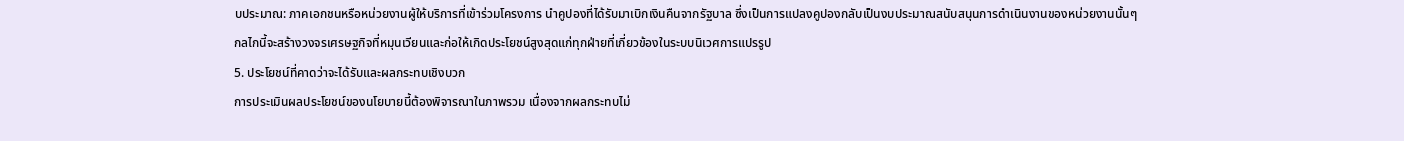บประมาณ: ภาคเอกชนหรือหน่วยงานผู้ให้บริการที่เข้าร่วมโครงการ นำคูปองที่ได้รับมาเบิกเงินคืนจากรัฐบาล ซึ่งเป็นการแปลงคูปองกลับเป็นงบประมาณสนับสนุนการดำเนินงานของหน่วยงานนั้นๆ
กลไกนี้จะสร้างวงจรเศรษฐกิจที่หมุนเวียนและก่อให้เกิดประโยชน์สูงสุดแก่ทุกฝ่ายที่เกี่ยวข้องในระบบนิเวศการแปรรูป
5. ประโยชน์ที่คาดว่าจะได้รับและผลกระทบเชิงบวก
การประเมินผลประโยชน์ของนโยบายนี้ต้องพิจารณาในภาพรวม เนื่องจากผลกระทบไม่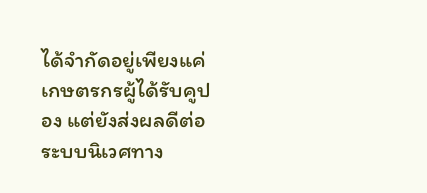ได้จำกัดอยู่เพียงแค่เกษตรกรผู้ได้รับคูปอง แต่ยังส่งผลดีต่อระบบนิเวศทาง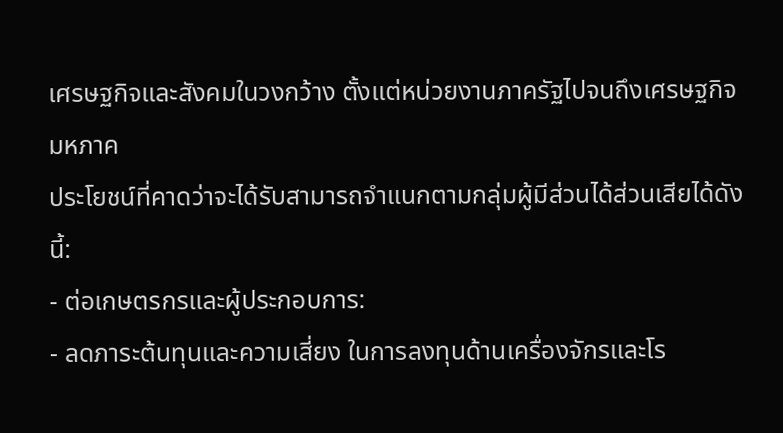เศรษฐกิจและสังคมในวงกว้าง ตั้งแต่หน่วยงานภาครัฐไปจนถึงเศรษฐกิจมหภาค
ประโยชน์ที่คาดว่าจะได้รับสามารถจำแนกตามกลุ่มผู้มีส่วนได้ส่วนเสียได้ดังนี้:
- ต่อเกษตรกรและผู้ประกอบการ:
- ลดภาระต้นทุนและความเสี่ยง ในการลงทุนด้านเครื่องจักรและโร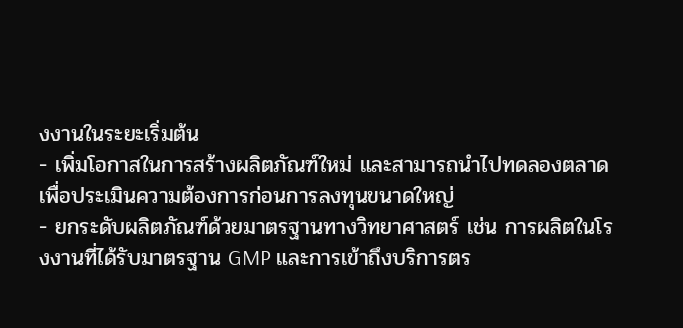งงานในระยะเริ่มต้น
- เพิ่มโอกาสในการสร้างผลิตภัณฑ์ใหม่ และสามารถนำไปทดลองตลาดเพื่อประเมินความต้องการก่อนการลงทุนขนาดใหญ่
- ยกระดับผลิตภัณฑ์ด้วยมาตรฐานทางวิทยาศาสตร์ เช่น การผลิตในโรงงานที่ได้รับมาตรฐาน GMP และการเข้าถึงบริการตร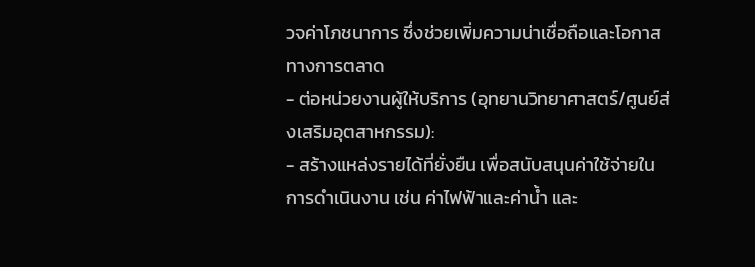วจค่าโภชนาการ ซึ่งช่วยเพิ่มความน่าเชื่อถือและโอกาสทางการตลาด
- ต่อหน่วยงานผู้ให้บริการ (อุทยานวิทยาศาสตร์/ศูนย์ส่งเสริมอุตสาหกรรม):
- สร้างแหล่งรายได้ที่ยั่งยืน เพื่อสนับสนุนค่าใช้จ่ายในการดำเนินงาน เช่น ค่าไฟฟ้าและค่าน้ำ และ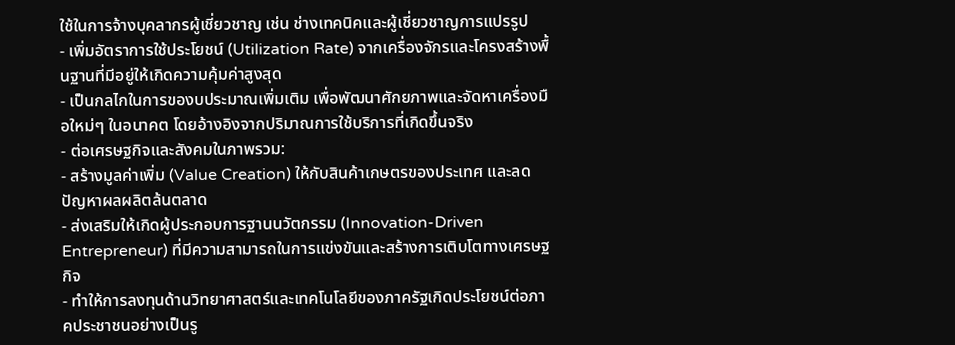ใช้ในการจ้างบุคลากรผู้เชี่ยวชาญ เช่น ช่างเทคนิคและผู้เชี่ยวชาญการแปรรูป
- เพิ่มอัตราการใช้ประโยชน์ (Utilization Rate) จากเครื่องจักรและโครงสร้างพื้นฐานที่มีอยู่ให้เกิดความคุ้มค่าสูงสุด
- เป็นกลไกในการของบประมาณเพิ่มเติม เพื่อพัฒนาศักยภาพและจัดหาเครื่องมือใหม่ๆ ในอนาคต โดยอ้างอิงจากปริมาณการใช้บริการที่เกิดขึ้นจริง
- ต่อเศรษฐกิจและสังคมในภาพรวม:
- สร้างมูลค่าเพิ่ม (Value Creation) ให้กับสินค้าเกษตรของประเทศ และลดปัญหาผลผลิตล้นตลาด
- ส่งเสริมให้เกิดผู้ประกอบการฐานนวัตกรรม (Innovation-Driven Entrepreneur) ที่มีความสามารถในการแข่งขันและสร้างการเติบโตทางเศรษฐกิจ
- ทำให้การลงทุนด้านวิทยาศาสตร์และเทคโนโลยีของภาครัฐเกิดประโยชน์ต่อภาคประชาชนอย่างเป็นรู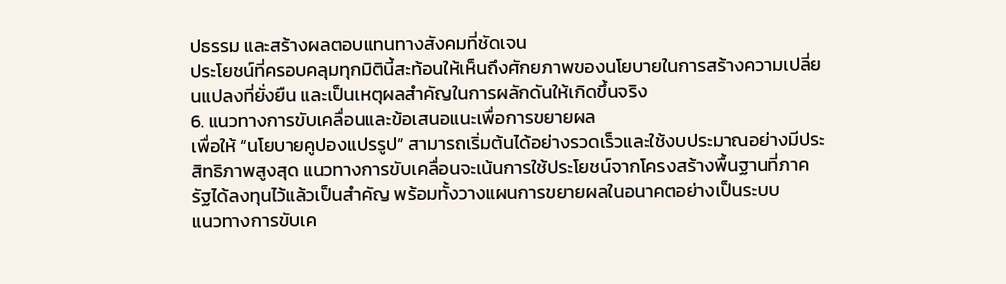ปธรรม และสร้างผลตอบแทนทางสังคมที่ชัดเจน
ประโยชน์ที่ครอบคลุมทุกมิตินี้สะท้อนให้เห็นถึงศักยภาพของนโยบายในการสร้างความเปลี่ยนแปลงที่ยั่งยืน และเป็นเหตุผลสำคัญในการผลักดันให้เกิดขึ้นจริง
6. แนวทางการขับเคลื่อนและข้อเสนอแนะเพื่อการขยายผล
เพื่อให้ “นโยบายคูปองแปรรูป” สามารถเริ่มต้นได้อย่างรวดเร็วและใช้งบประมาณอย่างมีประสิทธิภาพสูงสุด แนวทางการขับเคลื่อนจะเน้นการใช้ประโยชน์จากโครงสร้างพื้นฐานที่ภาครัฐได้ลงทุนไว้แล้วเป็นสำคัญ พร้อมทั้งวางแผนการขยายผลในอนาคตอย่างเป็นระบบ
แนวทางการขับเค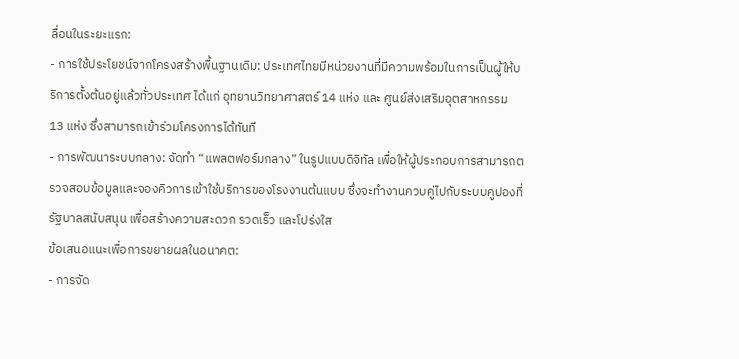ลื่อนในระยะแรก:
- การใช้ประโยชน์จากโครงสร้างพื้นฐานเดิม: ประเทศไทยมีหน่วยงานที่มีความพร้อมในการเป็นผู้ให้บริการตั้งต้นอยู่แล้วทั่วประเทศ ได้แก่ อุทยานวิทยาศาสตร์ 14 แห่ง และ ศูนย์ส่งเสริมอุตสาหกรรม 13 แห่ง ซึ่งสามารถเข้าร่วมโครงการได้ทันที
- การพัฒนาระบบกลาง: จัดทำ “แพลตฟอร์มกลาง” ในรูปแบบดิจิทัล เพื่อให้ผู้ประกอบการสามารถตรวจสอบข้อมูลและจองคิวการเข้าใช้บริการของโรงงานต้นแบบ ซึ่งจะทำงานควบคู่ไปกับระบบคูปองที่รัฐบาลสนับสนุน เพื่อสร้างความสะดวก รวดเร็ว และโปร่งใส
ข้อเสนอแนะเพื่อการขยายผลในอนาคต:
- การจัด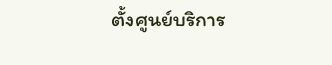ตั้งศูนย์บริการ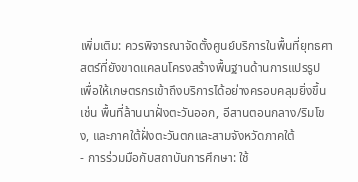เพิ่มเติม: ควรพิจารณาจัดตั้งศูนย์บริการในพื้นที่ยุทธศาสตร์ที่ยังขาดแคลนโครงสร้างพื้นฐานด้านการแปรรูป เพื่อให้เกษตรกรเข้าถึงบริการได้อย่างครอบคลุมยิ่งขึ้น เช่น พื้นที่ล้านนาฝั่งตะวันออก, อีสานตอนกลาง/ริมโขง, และภาคใต้ฝั่งตะวันตกและสามจังหวัดภาคใต้
- การร่วมมือกับสถาบันการศึกษา: ใช้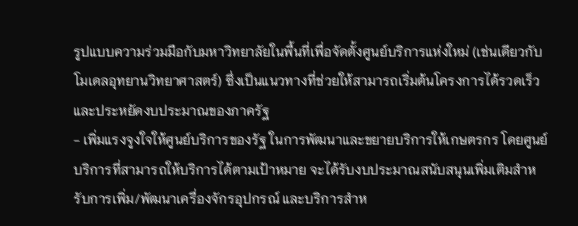รูปแบบความร่วมมือกับมหาวิทยาลัยในพื้นที่เพื่อจัดตั้งศูนย์บริการแห่งใหม่ (เช่นเดียวกับโมเดลอุทยานวิทยาศาสตร์) ซึ่งเป็นแนวทางที่ช่วยให้สามารถเริ่มต้นโครงการได้รวดเร็วและประหยัดงบประมาณของภาครัฐ
- เพิ่มแรงจูงใจให้ศูนย์บริการของรัฐ ในการพัฒนาและขยายบริการให้เกษตรกร โดยศูนย์บริการที่สามารถให้บริการได้ตามเป้าหมาย จะได้รับงบประมาณสนับสนุนเพิ่มเติมสำหรับการเพิ่ม/พัฒนาเครื่องจักรอุปกรณ์ และบริการสำห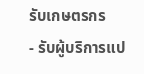รับเกษตรกร
- รับผู้บริการแป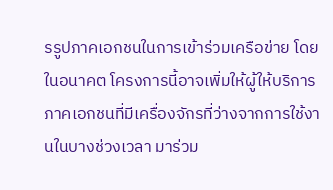รรูปภาคเอกชนในการเข้าร่วมเครือข่าย โดยในอนาคต โครงการนี้อาจเพิ่มให้ผู้ให้บริการภาคเอกชนที่มีเครื่องจักรที่ว่างจากการใช้งานในบางช่วงเวลา มาร่วม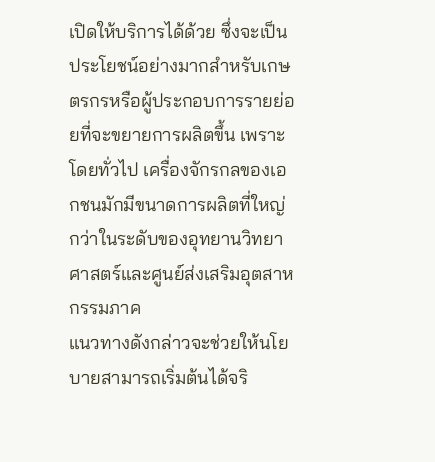เปิดให้บริการได้ด้วย ซึ่งจะเป็นประโยชน์อย่างมากสำหรับเกษตรกรหรือผู้ประกอบการรายย่อยที่จะขยายการผลิตขึ้น เพราะโดยทั่วไป เครื่องจักรกลของเอกชนมักมีขนาดการผลิตที่ใหญ่กว่าในระดับของอุทยานวิทยาศาสตร์และศูนย์ส่งเสริมอุตสาหกรรมภาค
แนวทางดังกล่าวจะช่วยให้นโยบายสามารถเริ่มต้นได้จริ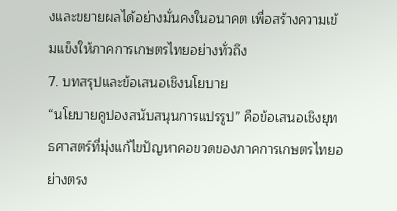งและขยายผลได้อย่างมั่นคงในอนาคต เพื่อสร้างความเข้มแข็งให้ภาคการเกษตรไทยอย่างทั่วถึง
7. บทสรุปและข้อเสนอเชิงนโยบาย
“นโยบายคูปองสนับสนุนการแปรรูป” คือข้อเสนอเชิงยุทธศาสตร์ที่มุ่งแก้ไขปัญหาคอขวดของภาคการเกษตรไทยอย่างตรง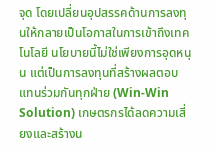จุด โดยเปลี่ยนอุปสรรคด้านการลงทุนให้กลายเป็นโอกาสในการเข้าถึงเทคโนโลยี นโยบายนี้ไม่ใช่เพียงการอุดหนุน แต่เป็นการลงทุนที่สร้างผลตอบแทนร่วมกันทุกฝ่าย (Win-Win Solution) เกษตรกรได้ลดความเสี่ยงและสร้างน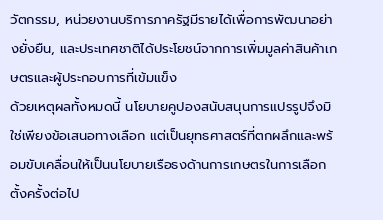วัตกรรม, หน่วยงานบริการภาครัฐมีรายได้เพื่อการพัฒนาอย่างยั่งยืน, และประเทศชาติได้ประโยชน์จากการเพิ่มมูลค่าสินค้าเกษตรและผู้ประกอบการที่เข้มแข็ง
ด้วยเหตุผลทั้งหมดนี้ นโยบายคูปองสนับสนุนการแปรรูปจึงมิใช่เพียงข้อเสนอทางเลือก แต่เป็นยุทธศาสตร์ที่ตกผลึกและพร้อมขับเคลื่อนให้เป็นนโยบายเรือธงด้านการเกษตรในการเลือกตั้งครั้งต่อไป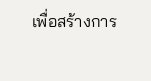เพื่อสร้างการ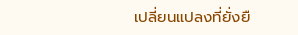เปลี่ยนแปลงที่ยั่งยื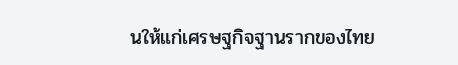นให้แก่เศรษฐกิจฐานรากของไทย